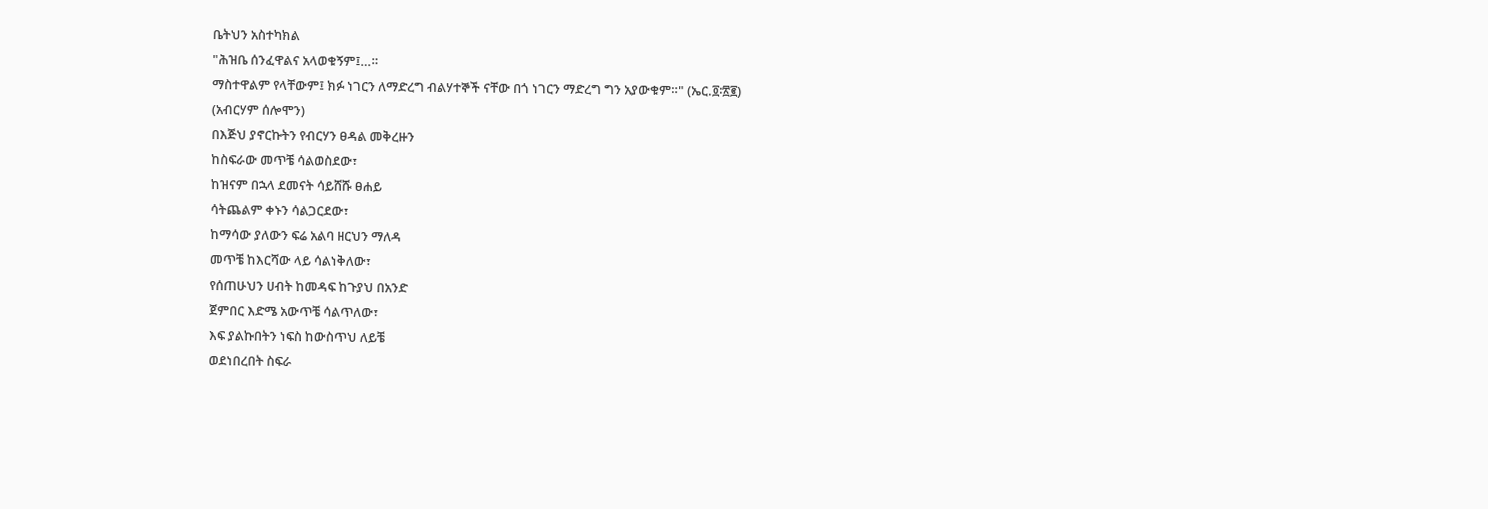ቤትህን አስተካክል
"ሕዝቤ ሰንፈዋልና አላወቁኝም፤…።
ማስተዋልም የላቸውም፤ ክፉ ነገርን ለማድረግ ብልሃተኞች ናቸው በጎ ነገርን ማድረግ ግን አያውቁም።" (ኤር.፬፡፳፪)
(አብርሃም ሰሎሞን)
በእጅህ ያኖርኩትን የብርሃን ፀዳል መቅረዙን
ከስፍራው መጥቼ ሳልወስደው፣
ከዝናም በኋላ ደመናት ሳይሸሹ ፀሐይ
ሳትጨልም ቀኑን ሳልጋርደው፣
ከማሳው ያለውን ፍሬ አልባ ዘርህን ማለዳ
መጥቼ ከእርሻው ላይ ሳልነቅለው፣
የሰጠሁህን ሀብት ከመዳፍ ከጉያህ በአንድ
ጀምበር እድሜ አውጥቼ ሳልጥለው፣
እፍ ያልኩበትን ነፍስ ከውስጥህ ለይቼ
ወደነበረበት ስፍራ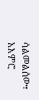ሳልመልሰው፣
አእምሮ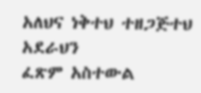አለህና ነቅተህ ተዘጋጅተህ አደራህን
ፈጽም አስተውል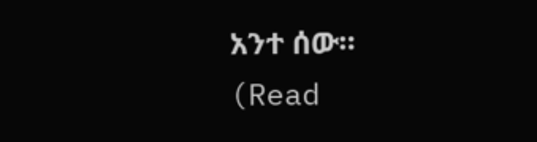አንተ ሰው።
(Read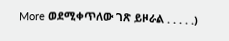More ወደሚቀጥለው ገጽ ይዞራል . . . . .)